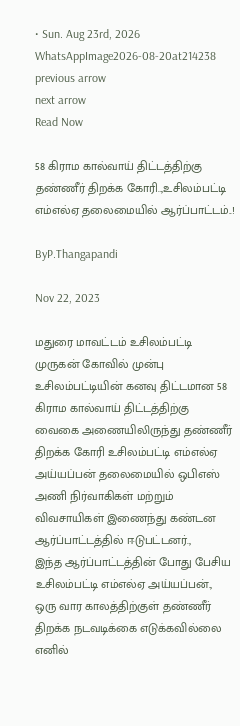• Sun. Aug 23rd, 2026
WhatsAppImage2026-08-20at214238
previous arrow
next arrow
Read Now

58 கிராம கால்வாய் திட்டத்திற்கு தண்ணீர் திறக்க கோரி..,உசிலம்பட்டி எம்எல்ஏ தலைமையில் ஆர்ப்பாட்டம்..!

ByP.Thangapandi

Nov 22, 2023

மதுரை மாவட்டம் உசிலம்பட்டி முருகன் கோவில் முன்பு உசிலம்பட்டியின் கனவு திட்டமான 58 கிராம கால்வாய் திட்டத்திற்கு வைகை அணையிலிருந்து தண்ணீர் திறக்க கோரி உசிலம்பட்டி எம்எல்ஏ அய்யப்பன் தலைமையில் ஒபிஎஸ் அணி நிர்வாகிகள் மற்றும் விவசாயிகள் இணைந்து கண்டன ஆர்ப்பாட்டத்தில் ஈடுபட்டனர்.,
இந்த ஆர்ப்பாட்டத்தின் போது பேசிய உசிலம்பட்டி எம்எல்ஏ அய்யப்பன்.,
ஒரு வார காலத்திற்குள் தண்ணீர் திறக்க நடவடிக்கை எடுக்கவில்லை எனில்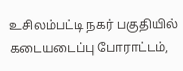உசிலம்பட்டி நகர் பகுதியில் கடையடைப்பு போராட்டம்,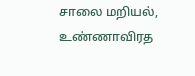சாலை மறியல், உண்ணாவிரத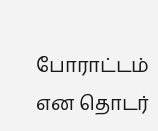போராட்டம் என தொடர்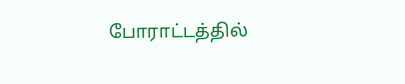போராட்டத்தில்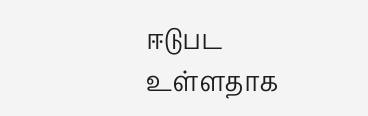ஈடுபட உள்ளதாக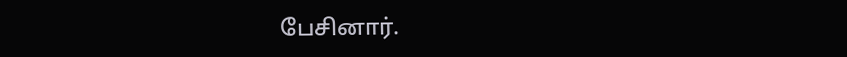பேசினார்.